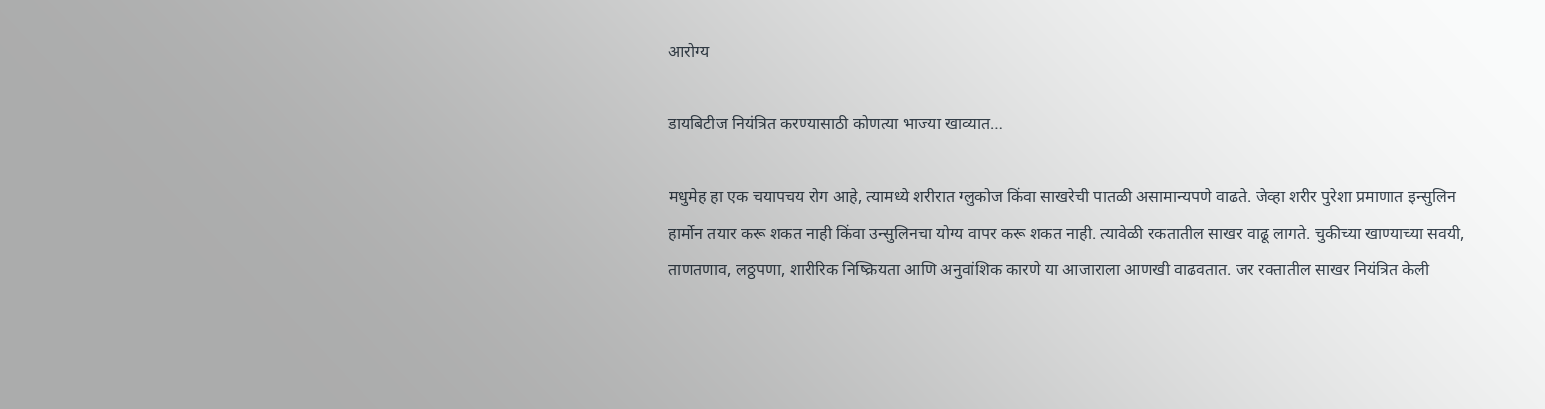आरोग्य

डायबिटीज नियंत्रित करण्यासाठी कोणत्या भाज्या खाव्यात…

मधुमेह हा एक चयापचय रोग आहे, त्यामध्ये शरीरात ग्लुकोज किंवा साखरेची पातळी असामान्यपणे वाढते. जेव्हा शरीर पुरेशा प्रमाणात इन्सुलिन हार्मोन तयार करू शकत नाही किंवा उन्सुलिनचा योग्य वापर करू शकत नाही. त्यावेळी रकतातील साखर वाढू लागते. चुकीच्या खाण्याच्या सवयी, ताणतणाव, लठ्ठपणा, शारीरिक निष्क्रियता आणि अनुवांशिक कारणे या आजाराला आणखी वाढवतात. जर रक्तातील साखर नियंत्रित केली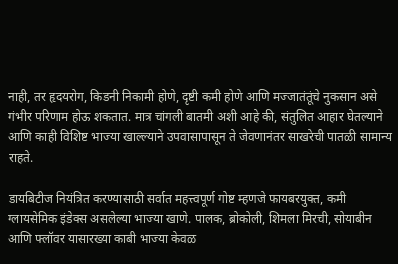नाही, तर हृदयरोग, किडनी निकामी होणे, दृष्टी कमी होणे आणि मज्जातंतूंचे नुकसान असे गंभीर परिणाम होऊ शकतात. मात्र चांगली बातमी अशी आहे की, संतुलित आहार घेतल्याने आणि काही विशिष्ट भाज्या खाल्ल्याने उपवासापासून ते जेवणानंतर साखरेची पातळी सामान्य राहते.

डायबिटीज नियंत्रित करण्यासाठी सर्वात महत्त्वपूर्ण गोष्ट म्हणजे फायबरयुक्त, कमी ग्लायसेमिक इंडेक्स असलेल्या भाज्या खाणे. पालक, ब्रोकोली, शिमला मिरची, सोयाबीन आणि फ्लॉवर यासारख्या काबी भाज्या केवळ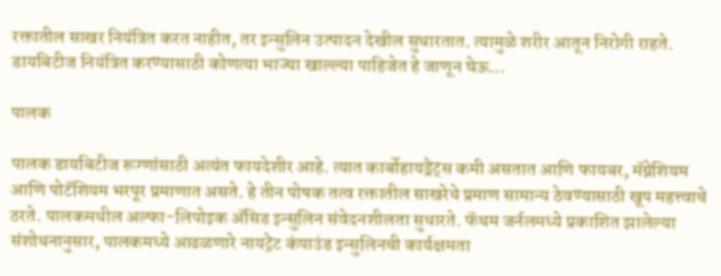रक्तातील साखर नियंत्रित करत नाहीत, तर इन्सुलिन उत्पादन देखील सुधारतात. त्यामुळे शरीर आतून निरोगी राहते. डायबिटीज नियंत्रित करण्यासाठी कोणत्या भाज्या खाल्ल्या पाहिजेत हे जाणून घेऊ…

पालक

पालक डायबिटीज रूग्णांसाठी अत्यंत फायदेशीर आहे. त्यात कार्बोहायड्रेट्स कमी असतात आणि फायबर, मॅग्नेशियम आणि पोटॅशियम भरपूर प्रमाणात असते. हे तीन पोषक तत्व रक्तातील साखरेचे प्रमाण सामान्य ठेवण्यासाठी खूप महत्त्वाचे ठरते. पालकमधील अल्फा-लिपोइक ॲसिड इन्सुलिन संवेदनशीलता सुधारते. फॅथम जर्नलमध्ये प्रकाशित झालेल्या संशोधनानुसार, पालकमध्ये आढळणारे नायट्रेट कंपाउंड इन्सुलिनची कार्यक्षमता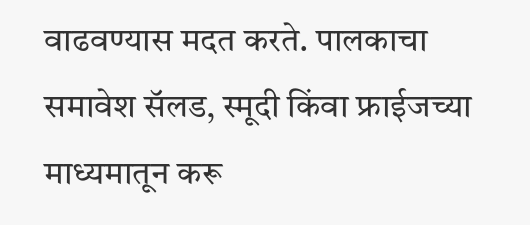वाढवण्यास मदत करते. पालकाचा समावेश सॅलड, स्मूदी किंवा फ्राईजच्या माध्यमातून करू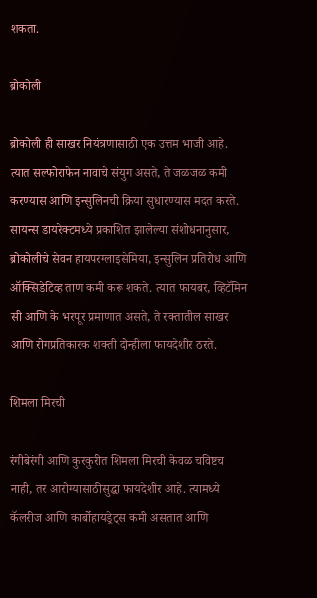शकता.

ब्रोकोली

ब्रोकोली ही साखर नियंत्रणासाठी एक उत्तम भाजी आहे. त्यात सल्फोराफेन नावाचे संयुग असते, ते जळजळ कमी करण्यास आणि इन्सुलिनची क्रिया सुधारण्यास मदत करते. सायन्स डायरेक्टमध्ये प्रकाशित झालेल्या संशोधनानुसार, ब्रोकोलीचे सेवन हायपरग्लाइसेमिया, इन्सुलिन प्रतिरोध आणि ऑक्सिडेटिव्ह ताण कमी करू शकते. त्यात फायबर, व्हिटॅमिन सी आणि के भरपूर प्रमाणात असते, ते रक्तातील साखर आणि रोगप्रतिकारक शक्ती दोन्हीला फायदेशीर ठरते.

शिमला मिरची

रंगीबेरंगी आणि कुरकुरीत शिमला मिरची केवळ चविष्टच नाही, तर आरोग्यासाठीसुद्धा फायदेशीर आहे. त्यामध्ये कॅलरीज आणि कार्बोहायड्रेट्स कमी असतात आणि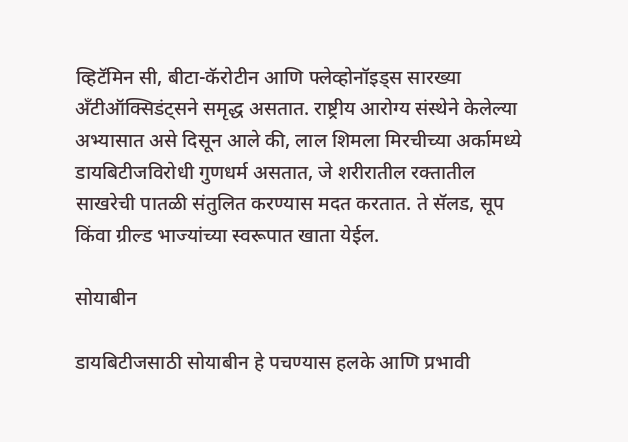व्हिटॅमिन सी, बीटा-कॅरोटीन आणि फ्लेव्होनॉइड्स सारख्या अँटीऑक्सिडंट्सने समृद्ध असतात. राष्ट्रीय आरोग्य संस्थेने केलेल्या अभ्यासात असे दिसून आले की, लाल शिमला मिरचीच्या अर्कामध्ये डायबिटीजविरोधी गुणधर्म असतात, जे शरीरातील रक्तातील साखरेची पातळी संतुलित करण्यास मदत करतात. ते सॅलड, सूप किंवा ग्रील्ड भाज्यांच्या स्वरूपात खाता येईल.

सोयाबीन

डायबिटीजसाठी सोयाबीन हे पचण्यास हलके आणि प्रभावी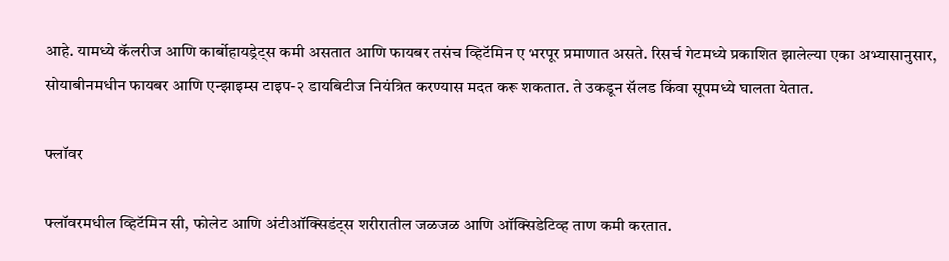आहे. यामध्ये कॅलरीज आणि कार्बोहायड्रेट्स कमी असतात आणि फायबर तसंच व्हिटॅमिन ए भरपूर प्रमाणात असते. रिसर्च गेटमध्ये प्रकाशित झालेल्या एका अभ्यासानुसार, सोयाबीनमधीन फायबर आणि एन्झाइम्स टाइप-२ डायबिटीज नियंत्रित करण्यास मदत करू शकतात. ते उकडून सॅलड किंवा सूपमध्ये घालता येतात.

फ्लॉवर

फ्लॉवरमधील व्हिटॅमिन सी, फोलेट आणि अंटीऑक्सिडंट्स शरीरातील जळजळ आणि ऑक्सिडेटिव्ह ताण कमी करतात.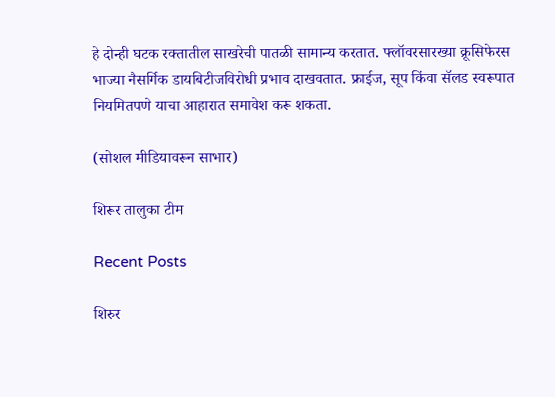हे दोन्ही घटक रक्तातील साखरेची पातळी सामान्य करतात. फ्लॉवरसारख्या क्रूसिफेरस भाज्या नैसर्गिक डायबिटीजविरोधी प्रभाव दाखवतात. फ्राईज, सूप किंवा सॅलड स्वरूपात नियमितपणे याचा आहारात समावेश करू शकता.

(सोशल मीडियावरून साभार)

शिरूर तालुका टीम

Recent Posts

शिरुर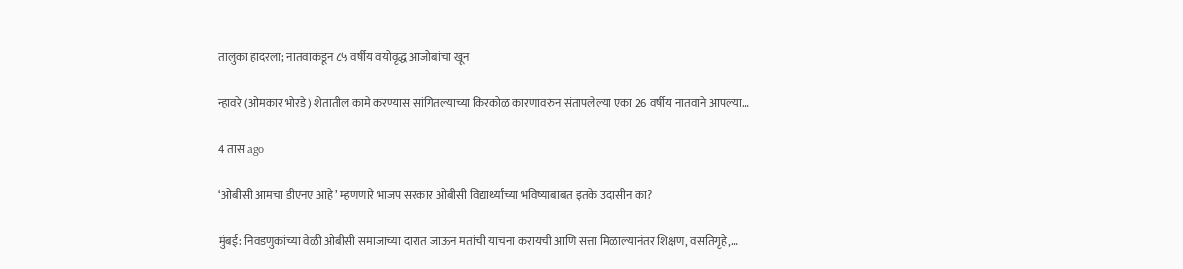तालुका हादरला; नातवाकडून ८५ वर्षीय वयोवृद्ध आजोबांचा खून

न्हावरे (ओमकार भोरडे) शेतातील कामे करण्यास सांगितल्याच्या किरकोळ कारणावरुन संतापलेल्या एका 26 वर्षीय नातवाने आपल्या…

4 तास ago

‘ओबीसी आमचा डीएनए आहे’ म्हणणारे भाजप सरकार ओबीसी विद्यार्थ्यांच्या भविष्याबाबत इतके उदासीन का?

मुंबई: निवडणुकांच्या वेळी ओबीसी समाजाच्या दारात जाऊन मतांची याचना करायची आणि सत्ता मिळाल्यानंतर शिक्षण, वसतिगृहे,…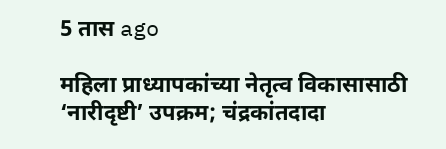5 तास ago

महिला प्राध्यापकांच्या नेतृत्व विकासासाठी ‘नारीदृष्टी’ उपक्रम; चंद्रकांतदादा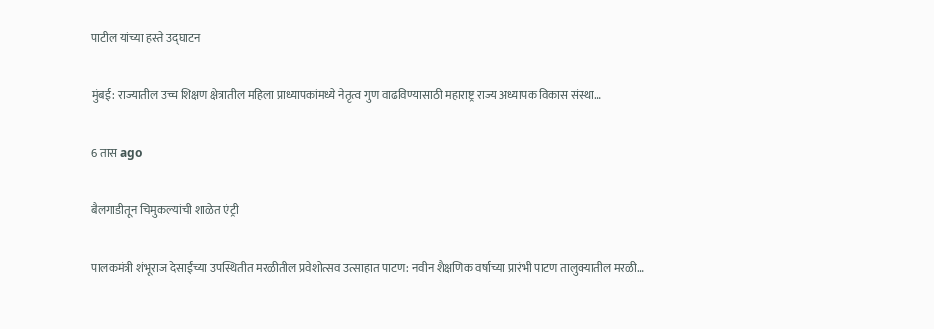पाटील यांच्या हस्ते उद्घाटन

मुंबई: राज्यातील उच्च शिक्षण क्षेत्रातील महिला प्राध्यापकांमध्ये नेतृत्व गुण वाढविण्यासाठी महाराष्ट्र राज्य अध्यापक विकास संस्था…

6 तास ago

बैलगाडीतून चिमुकल्यांची शाळेत एंट्री

पालकमंत्री शंभूराज देसाईंच्या उपस्थितीत मरळीतील प्रवेशोत्सव उत्साहात पाटण: नवीन शैक्षणिक वर्षाच्या प्रारंभी पाटण तालुक्यातील मरळी…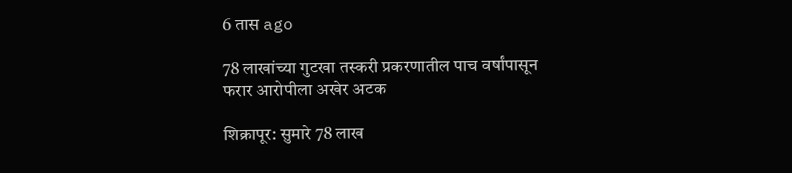6 तास ago

78 लाखांच्या गुटखा तस्करी प्रकरणातील पाच वर्षांपासून फरार आरोपीला अखेर अटक

शिक्रापूर: सुमारे 78 लाख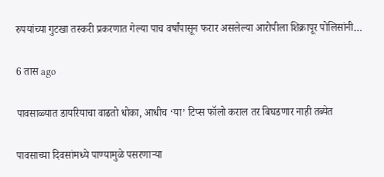रुपयांच्या गुटखा तस्करी प्रकरणात गेल्या पाच वर्षांपासून फरार असलेल्या आरोपीला शिक्रापूर पोलिसांनी…

6 तास ago

पावसाळ्यात डायरियाचा वाढतो धोका, आधीच ‘या’ टिप्स फॉलो कराल तर बिघडणार नाही तब्येत

पावसाच्या दिवसांमध्ये पाण्यामुळे पसरणाऱ्या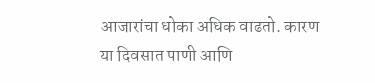आजारांचा धोका अधिक वाढतो. कारण या दिवसात पाणी आणि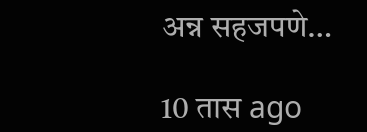अन्न सहजपणे…

10 तास ago